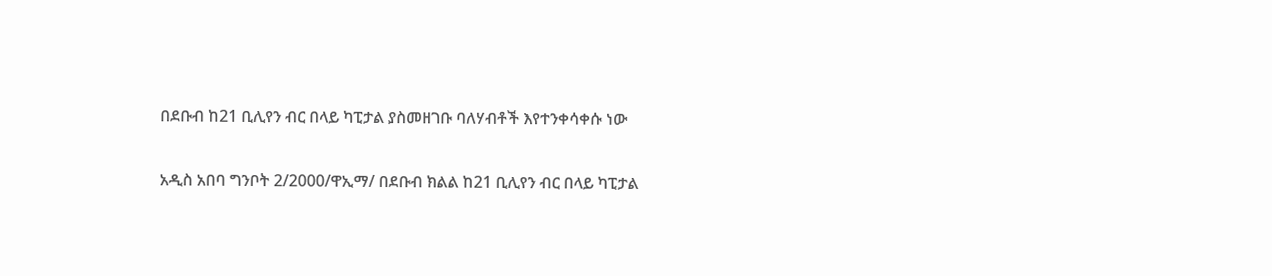በደቡብ ከ21 ቢሊየን ብር በላይ ካፒታል ያስመዘገቡ ባለሃብቶች እየተንቀሳቀሱ ነው

አዲስ አበባ ግንቦት 2/2000/ዋኢማ/ በደቡብ ክልል ከ21 ቢሊየን ብር በላይ ካፒታል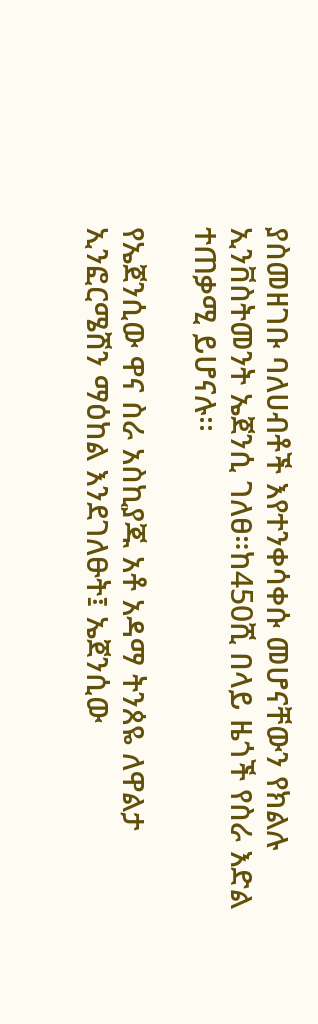ያስመዘገቡ ባለሀብቶች እየተንቀሳቀሱ መሆናቸውን የክልሉ ኢንቨስትመንት ኤጀንሲ ገለፀ።ከ450ሺ በላይ ዜጎች የስራ እድል ተጠቃሚ ይሆናሉ፡፡

የኤጀንሲው ዋና ስራ አስኪያጁ አቶ አዳማ ትንጰዬ ለዋልታ ኢንፎርሜሽን ማዕከል እንደገለፁት፤ ኤጀንሲው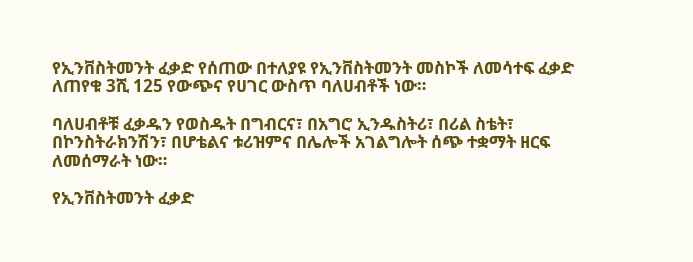የኢንቨስትመንት ፈቃድ የሰጠው በተለያዩ የኢንቨስትመንት መስኮች ለመሳተፍ ፈቃድ ለጠየቁ 3ሺ 125 የውጭና የሀገር ውስጥ ባለሀብቶች ነው።

ባለሀብቶቹ ፈቃዱን የወስዱት በግብርና፣ በአግሮ ኢንዱስትሪ፣ በሪል ስቴት፣ በኮንስትራክንሽን፣ በሆቴልና ቱሪዝምና በሌሎች አገልግሎት ሰጭ ተቋማት ዘርፍ ለመሰማራት ነው።

የኢንቨስትመንት ፈቃድ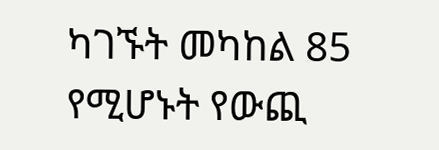ካገኙት መካከል 85 የሚሆኑት የውጪ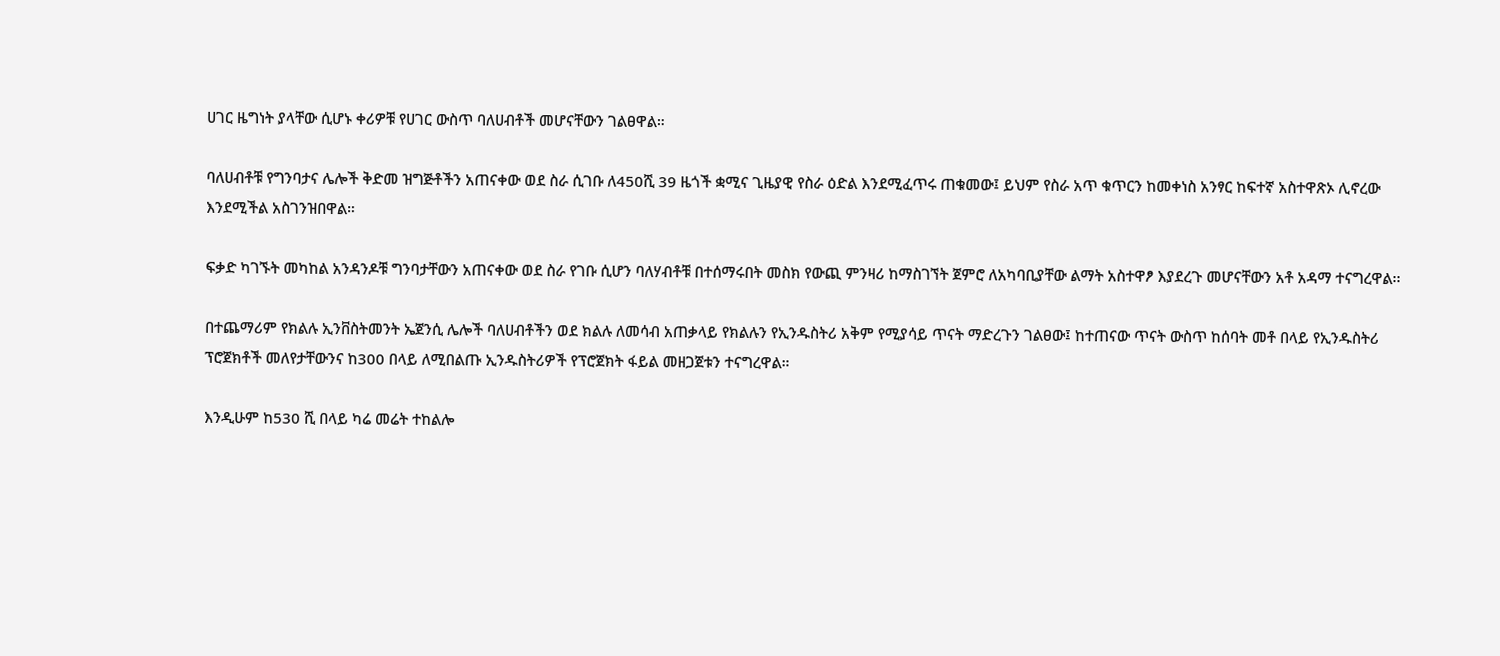ሀገር ዜግነት ያላቸው ሲሆኑ ቀሪዎቹ የሀገር ውስጥ ባለሀብቶች መሆናቸውን ገልፀዋል።

ባለሀብቶቹ የግንባታና ሌሎች ቅድመ ዝግጅቶችን አጠናቀው ወደ ስራ ሲገቡ ለ450ሺ 39 ዜጎች ቋሚና ጊዜያዊ የስራ ዕድል እንደሚፈጥሩ ጠቁመው፤ ይህም የስራ አጥ ቁጥርን ከመቀነስ አንፃር ከፍተኛ አስተዋጽኦ ሊኖረው እንደሚችል አስገንዝበዋል።

ፍቃድ ካገኙት መካከል አንዳንዶቹ ግንባታቸውን አጠናቀው ወደ ስራ የገቡ ሲሆን ባለሃብቶቹ በተሰማሩበት መስክ የውጪ ምንዛሪ ከማስገኘት ጀምሮ ለአካባቢያቸው ልማት አስተዋፆ እያደረጉ መሆናቸውን አቶ አዳማ ተናግረዋል፡፡

በተጨማሪም የክልሉ ኢንቨስትመንት ኤጀንሲ ሌሎች ባለሀብቶችን ወደ ክልሉ ለመሳብ አጠቃላይ የክልሉን የኢንዱስትሪ አቅም የሚያሳይ ጥናት ማድረጉን ገልፀው፤ ከተጠናው ጥናት ውስጥ ከሰባት መቶ በላይ የኢንዱስትሪ ፕሮጀክቶች መለየታቸውንና ከ300 በላይ ለሚበልጡ ኢንዱስትሪዎች የፕሮጀክት ፋይል መዘጋጀቱን ተናግረዋል።

እንዲሁም ከ530 ሺ በላይ ካሬ መሬት ተከልሎ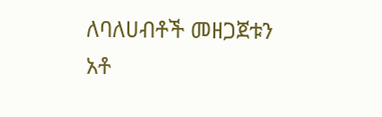ለባለሀብቶች መዘጋጀቱን አቶ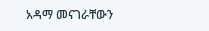አዳማ መናገራቸውን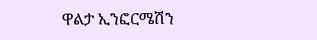ዋልታ ኢንፎርሜሽን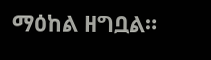ማዕከል ዘግቧል።